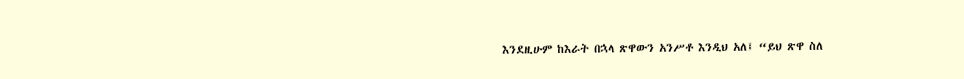እንደዚሁም ከእራት በኋላ ጽዋውን አንሥቶ እንዲህ አለ፤ “ይህ ጽዋ ስለ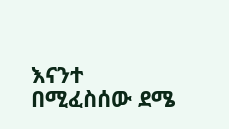እናንተ በሚፈስሰው ደሜ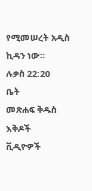የሚመሠረት አዲስ ኪዳን ነው።
ሉቃስ 22:20
ቤት
መጽሐፍ ቅዱስ
እቅዶች
ቪዲዮዎች